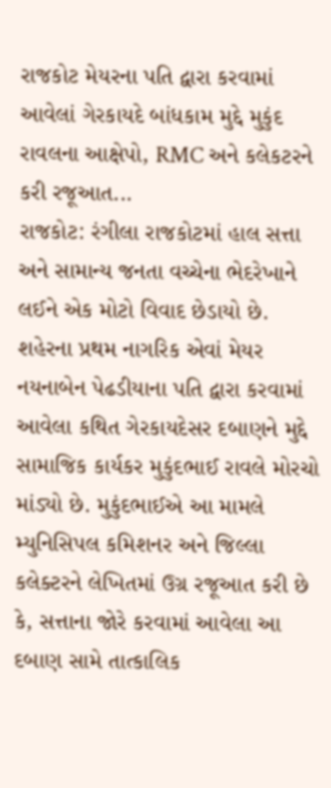રાજકોટ મેયરના પતિ દ્વારા કરવામાં આવેલાં ગેરકાયદે બાંધકામ મુદ્દે મુકુંદ રાવલના આક્ષેપો, RMC અને કલેકટરને કરી રજૂઆત...
રાજકોટ: રંગીલા રાજકોટમાં હાલ સત્તા અને સામાન્ય જનતા વચ્ચેના ભેદરેખાને લઈને એક મોટો વિવાદ છેડાયો છે. શહેરના પ્રથમ નાગરિક એવાં મેયર નયનાબેન પેઢડીયાના પતિ દ્વારા કરવામાં આવેલા કથિત ગેરકાયદેસર દબાણને મુદ્દે સામાજિક કાર્યકર મુકુંદભાઈ રાવલે મોરચો માંડ્યો છે. મુકુંદભાઈએ આ મામલે મ્યુનિસિપલ કમિશનર અને જિલ્લા કલેક્ટરને લેખિતમાં ઉગ્ર રજૂઆત કરી છે કે, સત્તાના જોરે કરવામાં આવેલા આ દબાણ સામે તાત્કાલિક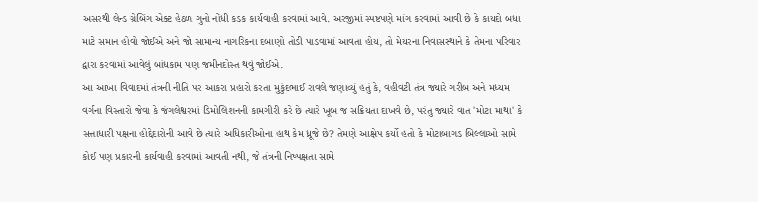અસરથી લેન્ડ ગ્રેબિંગ એક્ટ હેઠળ ગુનો નોંધી કડક કાર્યવાહી કરવામાં આવે. અરજીમાં સ્પષ્ટપણે માંગ કરવામાં આવી છે કે કાયદો બધા માટે સમાન હોવો જોઈએ અને જો સામાન્ય નાગરિકના દબાણો તોડી પાડવામાં આવતા હોય, તો મેયરના નિવાસસ્થાને કે તેમના પરિવાર દ્વારા કરવામાં આવેલું બાંધકામ પણ જમીનદોસ્ત થવું જોઈએ.
આ આખા વિવાદમાં તંત્રની નીતિ પર આકરા પ્રહારો કરતા મુકુંદભાઈ રાવલે જણાવ્યું હતું કે, વહીવટી તંત્ર જ્યારે ગરીબ અને મધ્યમ વર્ગના વિસ્તારો જેવા કે જંગલેશ્વરમાં ડિમોલિશનની કામગીરી કરે છે ત્યારે ખૂબ જ સક્રિયતા દાખવે છે, પરંતુ જ્યારે વાત 'મોટા માથા' કે સત્તાધારી પક્ષના હોદ્દેદારોની આવે છે ત્યારે અધિકારીઓના હાથ કેમ ધ્રૂજે છે? તેમણે આક્ષેપ કર્યો હતો કે મોટાબાગડ બિલ્લાઓ સામે કોઈ પણ પ્રકારની કાર્યવાહી કરવામાં આવતી નથી, જે તંત્રની નિષ્પક્ષતા સામે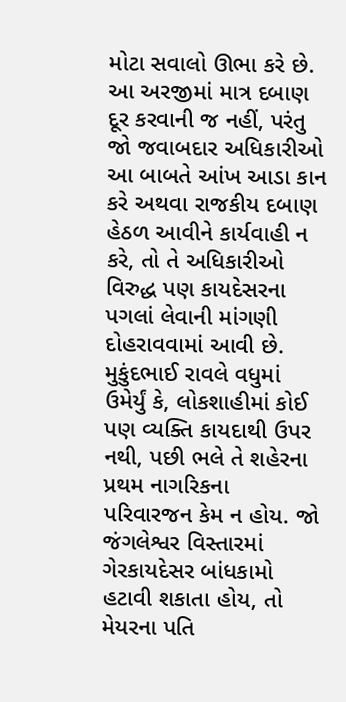મોટા સવાલો ઊભા કરે છે. આ અરજીમાં માત્ર દબાણ દૂર કરવાની જ નહીં, પરંતુ જો જવાબદાર અધિકારીઓ આ બાબતે આંખ આડા કાન કરે અથવા રાજકીય દબાણ હેઠળ આવીને કાર્યવાહી ન કરે, તો તે અધિકારીઓ વિરુદ્ધ પણ કાયદેસરના પગલાં લેવાની માંગણી દોહરાવવામાં આવી છે.
મુકુંદભાઈ રાવલે વધુમાં ઉમેર્યું કે, લોકશાહીમાં કોઈ પણ વ્યક્તિ કાયદાથી ઉપર નથી, પછી ભલે તે શહેરના પ્રથમ નાગરિકના પરિવારજન કેમ ન હોય. જો જંગલેશ્વર વિસ્તારમાં ગેરકાયદેસર બાંધકામો હટાવી શકાતા હોય, તો મેયરના પતિ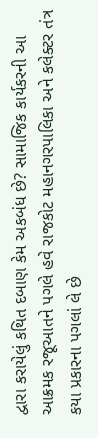દ્વારા કરાયેલું કથિત દબાણ કેમ અકબંધ છે? સામાજિક કાર્યકરની આ આક્રમક રજૂઆતને પગલે હવે રાજકોટ મહાનગરપાલિકા અને કલેક્ટર તંત્ર કયા પ્રકારના પગલાં લે છે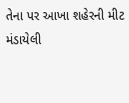તેના પર આખા શહેરની મીટ મંડાયેલી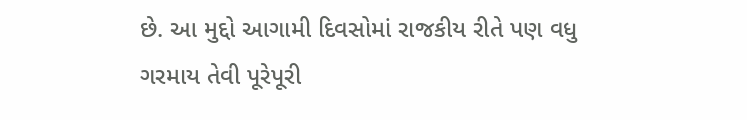છે. આ મુદ્દો આગામી દિવસોમાં રાજકીય રીતે પણ વધુ ગરમાય તેવી પૂરેપૂરી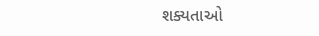શક્યતાઓ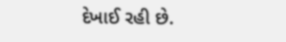દેખાઈ રહી છે.